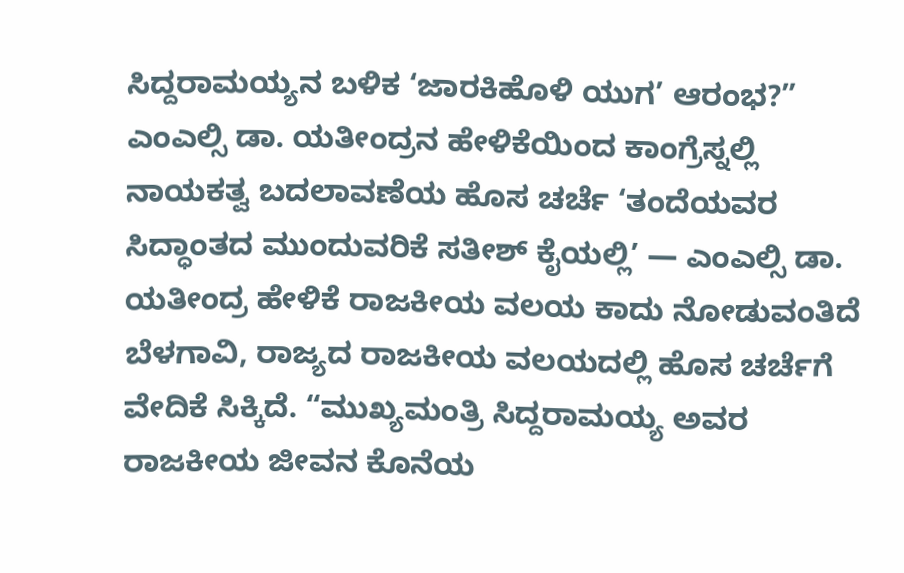ಸಿದ್ದರಾಮಯ್ಯನ ಬಳಿಕ ‘ಜಾರಕಿಹೊಳಿ ಯುಗ’ ಆರಂಭ?”
ಎಂಎಲ್ಸಿ ಡಾ. ಯತೀಂದ್ರನ ಹೇಳಿಕೆಯಿಂದ ಕಾಂಗ್ರೆಸ್ನಲ್ಲಿ ನಾಯಕತ್ವ ಬದಲಾವಣೆಯ ಹೊಸ ಚರ್ಚೆ ‘ತಂದೆಯವರ ಸಿದ್ಧಾಂತದ ಮುಂದುವರಿಕೆ ಸತೀಶ್ ಕೈಯಲ್ಲಿ’ — ಎಂಎಲ್ಸಿ ಡಾ. ಯತೀಂದ್ರ ಹೇಳಿಕೆ ರಾಜಕೀಯ ವಲಯ ಕಾದು ನೋಡುವಂತಿದೆ ಬೆಳಗಾವಿ, ರಾಜ್ಯದ ರಾಜಕೀಯ ವಲಯದಲ್ಲಿ ಹೊಸ ಚರ್ಚೆಗೆ ವೇದಿಕೆ ಸಿಕ್ಕಿದೆ. “ಮುಖ್ಯಮಂತ್ರಿ ಸಿದ್ದರಾಮಯ್ಯ ಅವರ ರಾಜಕೀಯ ಜೀವನ ಕೊನೆಯ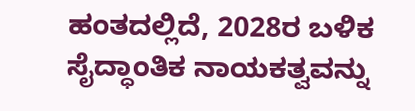ಹಂತದಲ್ಲಿದೆ, 2028ರ ಬಳಿಕ ಸೈದ್ಧಾಂತಿಕ ನಾಯಕತ್ವವನ್ನು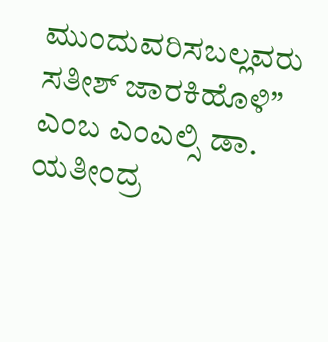ಮುಂದುವರಿಸಬಲ್ಲವರು ಸತೀಶ್ ಜಾರಕಿಹೊಳಿ” ಎಂಬ ಎಂಎಲ್ಸಿ ಡಾ. ಯತೀಂದ್ರ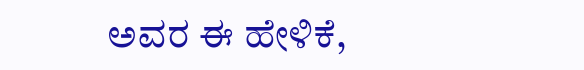ಅವರ ಈ ಹೇಳಿಕೆ,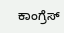ಕಾಂಗ್ರೆಸ್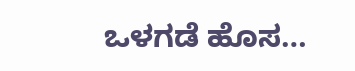ಒಳಗಡೆ ಹೊಸ…